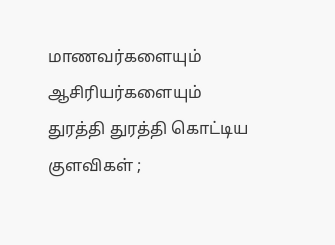மாணவர்களையும் ஆசிரியர்களையும் துரத்தி துரத்தி கொட்டிய குளவிகள் ;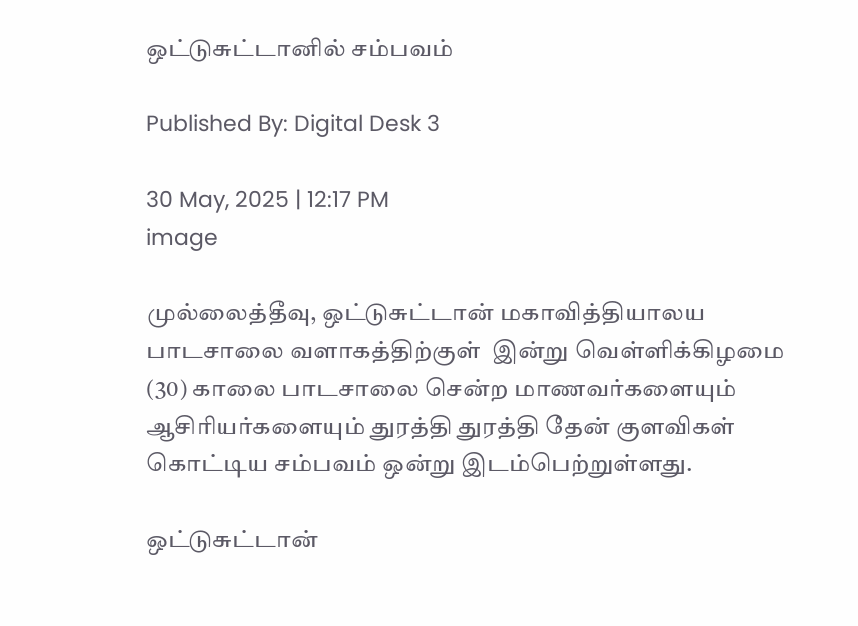ஒட்டுசுட்டானில் சம்பவம்

Published By: Digital Desk 3

30 May, 2025 | 12:17 PM
image

முல்லைத்தீவு, ஒட்டுசுட்டான் மகாவித்தியாலய பாடசாலை வளாகத்திற்குள்  இன்று வெள்ளிக்கிழமை (30) காலை பாடசாலை சென்ற மாணவர்களையும் ஆசிரியர்களையும் துரத்தி துரத்தி தேன் குளவிகள் கொட்டிய சம்பவம் ஒன்று இடம்பெற்றுள்ளது.

ஒட்டுசுட்டான்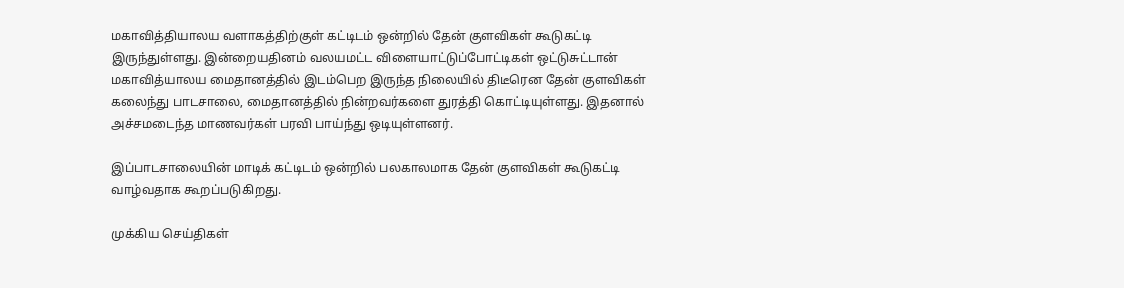மகாவித்தியாலய வளாகத்திற்குள் கட்டிடம் ஒன்றில் தேன் குளவிகள் கூடுகட்டி இருந்துள்ளது. இன்றையதினம் வலயமட்ட விளையாட்டுப்போட்டிகள் ஒட்டுசுட்டான் மகாவித்யாலய மைதானத்தில் இடம்பெற இருந்த நிலையில் திடீரென தேன் குளவிகள் கலைந்து பாடசாலை, மைதானத்தில் நின்றவர்களை துரத்தி கொட்டியுள்ளது. இதனால் அச்சமடைந்த மாணவர்கள் பரவி பாய்ந்து ஒடியுள்ளனர்.

இப்பாடசாலையின் மாடிக் கட்டிடம் ஒன்றில் பலகாலமாக தேன் குளவிகள் கூடுகட்டி வாழ்வதாக கூறப்படுகிறது.

முக்கிய செய்திகள்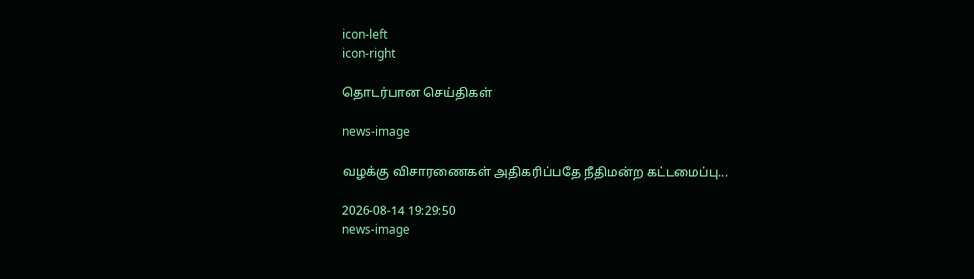icon-left
icon-right

தொடர்பான செய்திகள்

news-image

வழக்கு விசாரணைகள் அதிகரிப்பதே நீதிமன்ற கட்டமைப்பு...

2026-08-14 19:29:50
news-image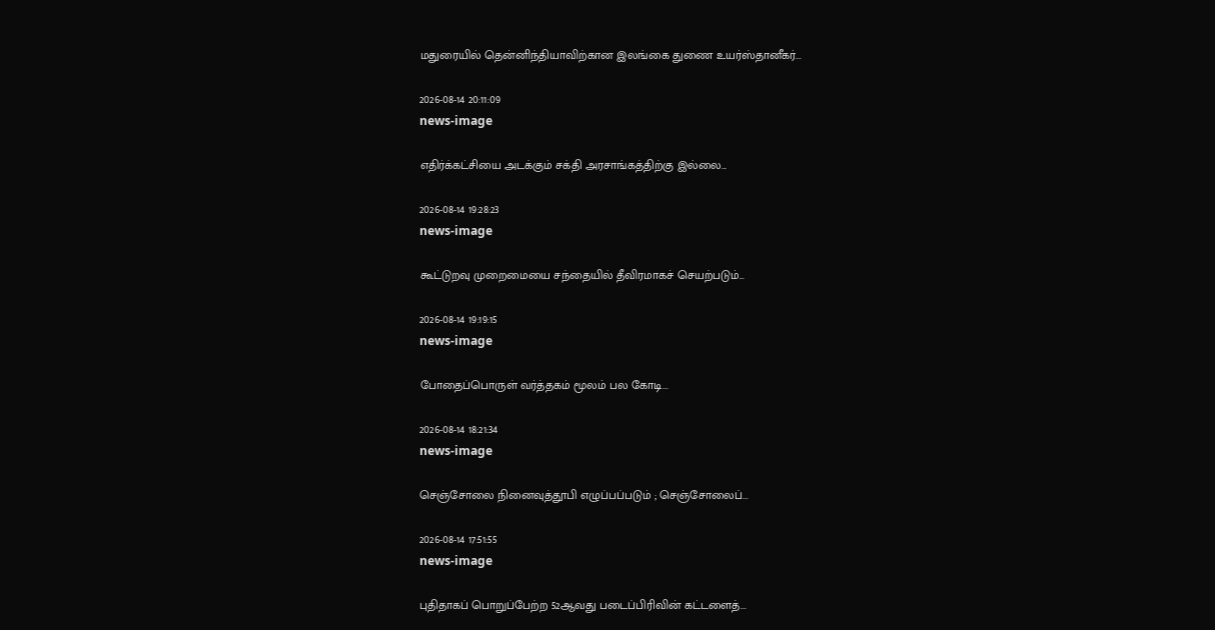மதுரையில் தென்னிந்தியாவிற்கான இலங்கை துணை உயர்ஸ்தானீகர்...

2026-08-14 20:11:09
news-image

எதிர்க்கட்சியை அடக்கும் சக்தி அரசாங்கத்திற்கு இல்லை...

2026-08-14 19:28:23
news-image

கூட்டுறவு முறைமையை சந்தையில் தீவிரமாகச் செயற்படும்...

2026-08-14 19:19:15
news-image

போதைப்பொருள் வர்த்தகம் மூலம் பல கோடி...

2026-08-14 18:21:34
news-image

செஞ்சோலை நினைவுத்தூபி எழுப்பப்படும் ; செஞ்சோலைப்...

2026-08-14 17:51:55
news-image

புதிதாகப் பொறுப்பேற்ற 52ஆவது படைப்பிரிவின் கட்டளைத்...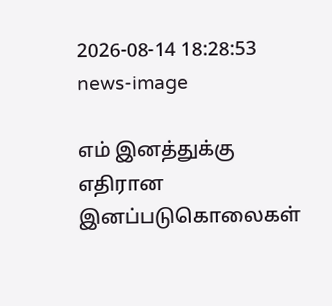2026-08-14 18:28:53
news-image

எம் இனத்துக்கு எதிரான இனப்படுகொலைகள்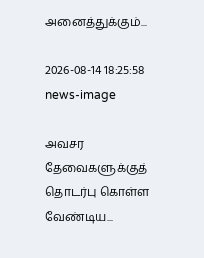அனைத்துக்கும்...

2026-08-14 18:25:58
news-image

அவசர தேவைகளுக்குத் தொடர்பு கொள்ள வேண்டிய...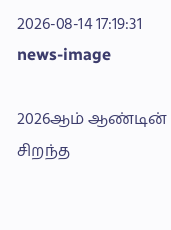2026-08-14 17:19:31
news-image

2026ஆம் ஆண்டின் சிறந்த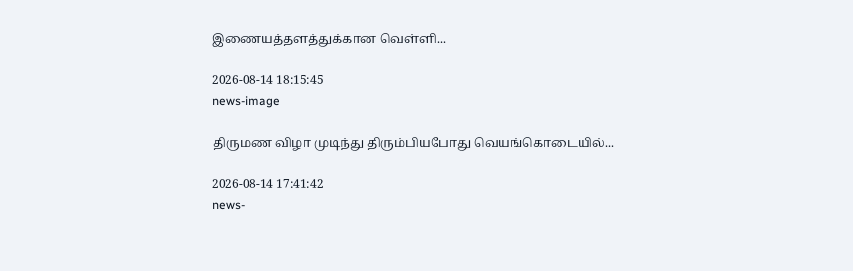இணையத்தளத்துக்கான வெள்ளி...

2026-08-14 18:15:45
news-image

திருமண விழா முடிந்து திரும்பியபோது வெயங்கொடையில்...

2026-08-14 17:41:42
news-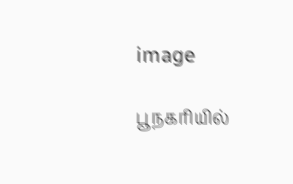image

பூநகரியில்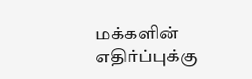மக்களின் எதிர்ப்புக்கு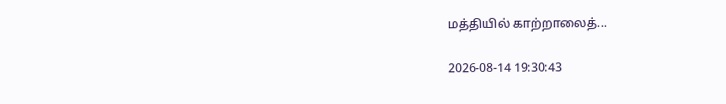மத்தியில் காற்றாலைத்...

2026-08-14 19:30:43